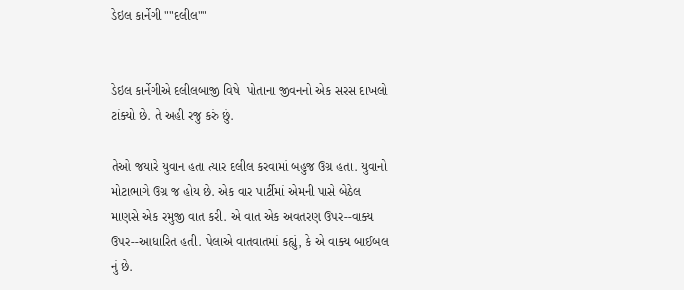ડેઇલ કાર્નેગી ""દલીલ""


ડેઇલ કાર્નેગીએ દલીલબાજી વિષે  પોતાના જીવનનો એક સરસ દાખલો ટાંક્યો છે. તે અહી રજુ કરું છું.

તેઓ જયારે યુવાન હતા ત્યાર દલીલ કરવામાં બહુજ ઉગ્ર હતા. યુવાનો મોટાભાગે ઉગ્ર જ હોય છે. એક વાર પાર્ટીમાં એમની પાસે બેઠેલ માણસે એક રમુજી વાત કરી. એ વાત એક અવતરણ ઉપર--વાક્ય ઉપર--આધારિત હતી. પેલાએ વાતવાતમાં કહ્યું, કે એ વાક્ય બાઈબલ નું છે.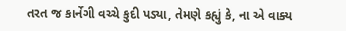તરત જ કાર્નેગી વચ્ચે કુદી પડ્યા, તેમણે કહ્યું કે, ના એ વાક્ય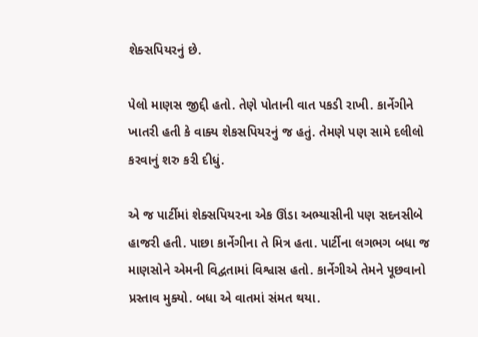શેક્સપિયરનું છે.

પેલો માણસ જીદ્દી હતો. તેણે પોતાની વાત પકડી રાખી. કાર્નેગીને ખાતરી હતી કે વાક્ય શેકસપિયરનું જ હતું. તેમણે પણ સામે દલીલો કરવાનું શરુ કરી દીધું.

એ જ પાર્ટીમાં શેક્સપિયરના એક ઊંડા અભ્યાસીની પણ સદનસીબે હાજરી હતી. પાછા કાર્નેગીના તે મિત્ર હતા. પાર્ટીના લગભગ બધા જ માણસોને એમની વિદ્વતામાં વિશ્વાસ હતો. કાર્નેગીએ તેમને પૂછવાનો પ્રસ્તાવ મુક્યો. બધા એ વાતમાં સંમત થયા.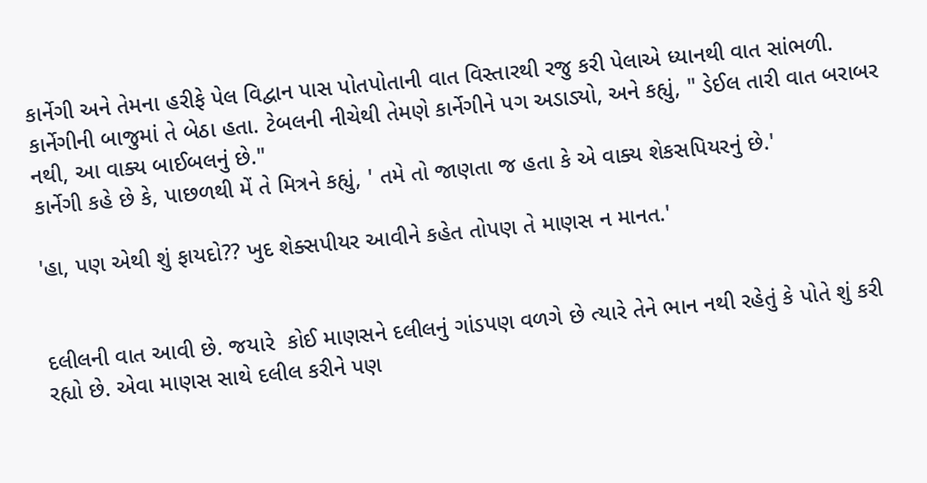કાર્નેગી અને તેમના હરીફે પેલ વિદ્વાન પાસ પોતપોતાની વાત વિસ્તારથી રજુ કરી પેલાએ ધ્યાનથી વાત સાંભળી. કાર્નેગીની બાજુમાં તે બેઠા હતા. ટેબલની નીચેથી તેમણે કાર્નેગીને પગ અડાડ્યો, અને કહ્યું, " ડેઈલ તારી વાત બરાબર નથી, આ વાક્ય બાઈબલનું છે."
કાર્નેગી કહે છે કે, પાછળથી મેં તે મિત્રને કહ્યું, ' તમે તો જાણતા જ હતા કે એ વાક્ય શેકસપિયરનું છે.'

'હા, પણ એથી શું ફાયદો?? ખુદ શેક્સપીયર આવીને કહેત તોપણ તે માણસ ન માનત.'


દલીલની વાત આવી છે. જયારે  કોઈ માણસને દલીલનું ગાંડપણ વળગે છે ત્યારે તેને ભાન નથી રહેતું કે પોતે શું કરી રહ્યો છે. એવા માણસ સાથે દલીલ કરીને પણ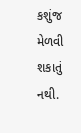કશુંજ મેળવી શકાતું નથી.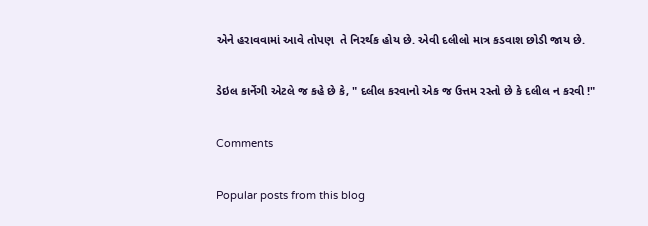એને હરાવવામાં આવે તોપણ  તે નિરર્થક હોય છે. એવી દલીલો માત્ર કડવાશ છોડી જાય છે.

ડેઇલ કાર્નેગી એટલે જ કહે છે કે, " દલીલ કરવાનો એક જ ઉત્તમ રસ્તો છે કે દલીલ ન કરવી !"

Comments

Popular posts from this blog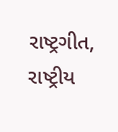રાષ્ટ્રગીત, રાષ્ટ્રીય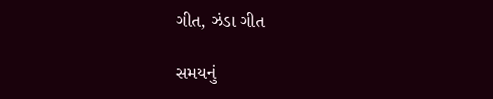ગીત, ઝંડા ગીત

સમયનું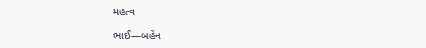મહત્વ

ભાઈ―બહેન